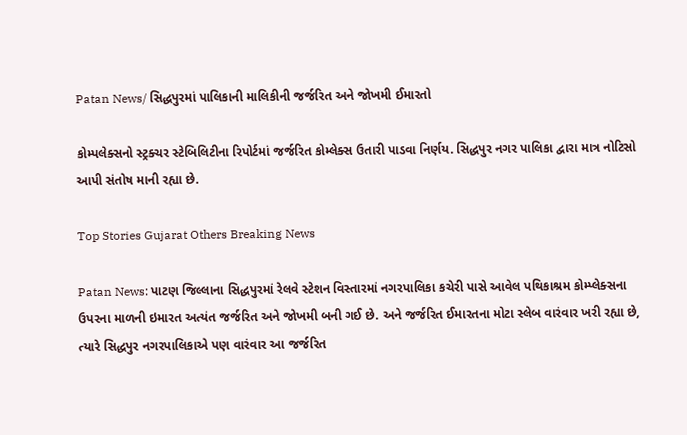Patan News/ સિદ્ધપુરમાં પાલિકાની માલિકીની જર્જરિત અને જોખમી ઈમારતો

કોમ્પલેક્સનો સ્ટ્રક્ચર સ્ટેબિલિટીના રિપોર્ટમાં જર્જરિત કોમ્લેક્સ ઉતારી પાડવા નિર્ણય. સિદ્ધપુર નગર પાલિકા દ્વારા માત્ર નોટિસો આપી સંતોષ માની રહ્યા છે.

Top Stories Gujarat Others Breaking News

Patan News: પાટણ જિલ્લાના સિદ્ધપુરમાં રેલવે સ્ટેશન વિસ્તારમાં નગરપાલિકા કચેરી પાસે આવેલ પથિકાશ્રમ કોમ્પ્લેક્સના ઉપરના માળની ઇમારત અત્યંત જર્જરિત અને જોખમી બની ગઈ છે. અને જર્જરિત ઈમારતના મોટા સ્લેબ વારંવાર ખરી રહ્યા છે, ત્યારે સિદ્ધપુર નગરપાલિકાએ પણ વારંવાર આ જર્જરિત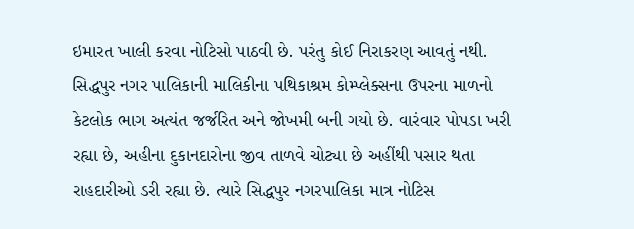ઇમારત ખાલી કરવા નોટિસો પાઠવી છે. પરંતુ કોઈ નિરાકરણ આવતું નથી. સિદ્ધપુર નગર પાલિકાની માલિકીના પથિકાશ્રમ કોમ્પ્લેક્સના ઉપરના માળનો કેટલોક ભાગ અત્યંત જર્જરિત અને જોખમી બની ગયો છે. વારંવાર પોપડા ખરી રહ્યા છે, અહીના દુકાનદારોના જીવ તાળવે ચોટ્યા છે અહીંથી પસાર થતા રાહદારીઓ ડરી રહ્યા છે. ત્યારે સિદ્ધપુર નગરપાલિકા માત્ર નોટિસ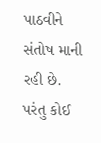પાઠવીને સંતોષ માની રહી છે. પરંતુ કોઈ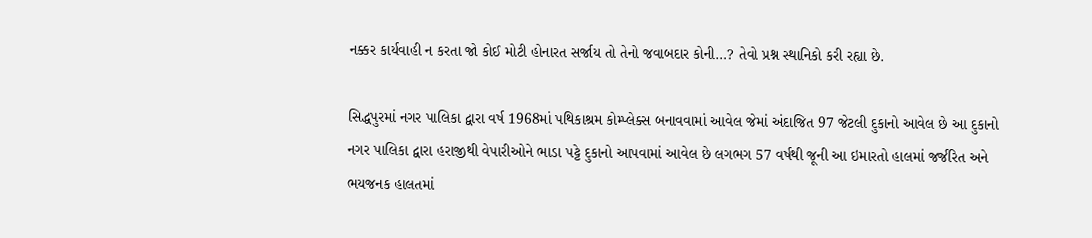નક્કર કાર્યવાહી ન કરતા જો કોઈ મોટી હોનારત સર્જાય તો તેનો જવાબદાર કોની…? તેવો પ્રશ્ન સ્થાનિકો કરી રહ્યા છે.

સિદ્ધપુરમાં નગર પાલિકા દ્વારા વર્ષ 1968માં પથિકાશ્રમ કોમ્પ્લેક્સ બનાવવામાં આવેલ જેમાં અંદાજિત 97 જેટલી દુકાનો આવેલ છે આ દુકાનો નગર પાલિકા દ્વારા હરાજીથી વેપારીઓને ભાડા પટ્ટે દુકાનો આપવામાં આવેલ છે લગભગ 57 વર્ષથી જૂની આ ઇમારતો હાલમાં જર્જરિત અને ભયજનક હાલતમાં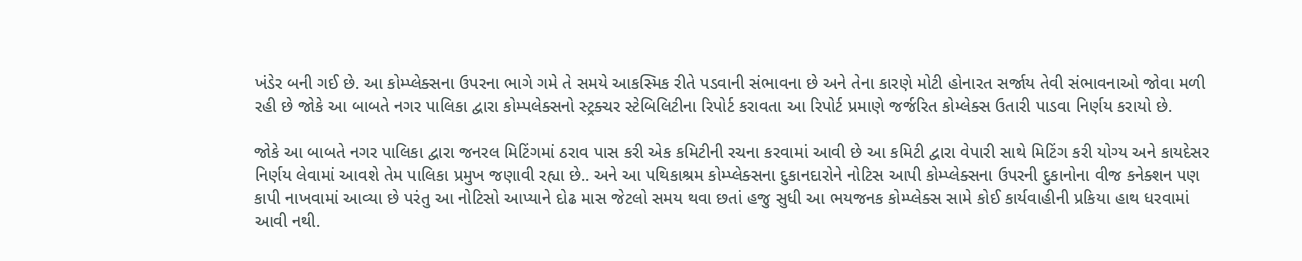ખંડેર બની ગઈ છે. આ કોમ્પ્લેક્સના ઉપરના ભાગે ગમે તે સમયે આકસ્મિક રીતે પડવાની સંભાવના છે અને તેના કારણે મોટી હોનારત સર્જાય તેવી સંભાવનાઓ જોવા મળી રહી છે જોકે આ બાબતે નગર પાલિકા દ્વારા કોમ્પલેક્સનો સ્ટ્રક્ચર સ્ટેબિલિટીના રિપોર્ટ કરાવતા આ રિપોર્ટ પ્રમાણે જર્જરિત કોમ્લેક્સ ઉતારી પાડવા નિર્ણય કરાયો છે.

જોકે આ બાબતે નગર પાલિકા દ્વારા જનરલ મિટિંગમાં ઠરાવ પાસ કરી એક કમિટીની રચના કરવામાં આવી છે આ કમિટી દ્વારા વેપારી સાથે મિટિંગ કરી યોગ્ય અને કાયદેસર નિર્ણય લેવામાં આવશે તેમ પાલિકા પ્રમુખ જણાવી રહ્યા છે.. અને આ પથિકાશ્રમ કોમ્પ્લેક્સના દુકાનદારોને નોટિસ આપી કોમ્પ્લેક્સના ઉપરની દુકાનોના વીજ કનેક્શન પણ કાપી નાખવામાં આવ્યા છે પરંતુ આ નોટિસો આપ્યાને દોઢ માસ જેટલો સમય થવા છતાં હજુ સુધી આ ભયજનક કોમ્પ્લેક્સ સામે કોઈ કાર્યવાહીની પ્રકિયા હાથ ધરવામાં આવી નથી.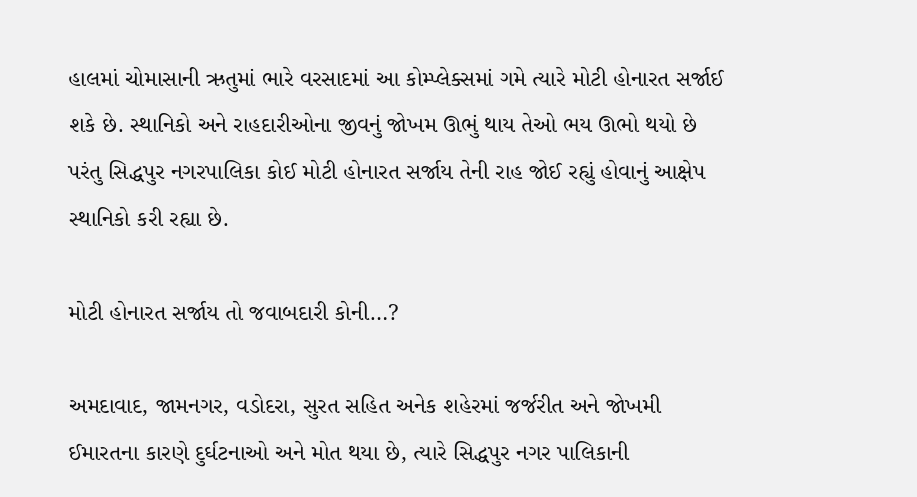હાલમાં ચોમાસાની ઋતુમાં ભારે વરસાદમાં આ કોમ્પ્લેક્સમાં ગમે ત્યારે મોટી હોનારત સર્જાઈ શકે છે. સ્થાનિકો અને રાહદારીઓના જીવનું જોખમ ઊભું થાય તેઓ ભય ઊભો થયો છે પરંતુ સિદ્ધપુર નગરપાલિકા કોઈ મોટી હોનારત સર્જાય તેની રાહ જોઈ રહ્યું હોવાનું આક્ષેપ સ્થાનિકો કરી રહ્યા છે.

મોટી હોનારત સર્જાય તો જવાબદારી કોની…?

અમદાવાદ, જામનગર, વડોદરા, સુરત સહિત અનેક શહેરમાં જર્જરીત અને જોખમી ઈમારતના કારણે દુર્ઘટનાઓ અને મોત થયા છે, ત્યારે સિદ્ધપુર નગર પાલિકાની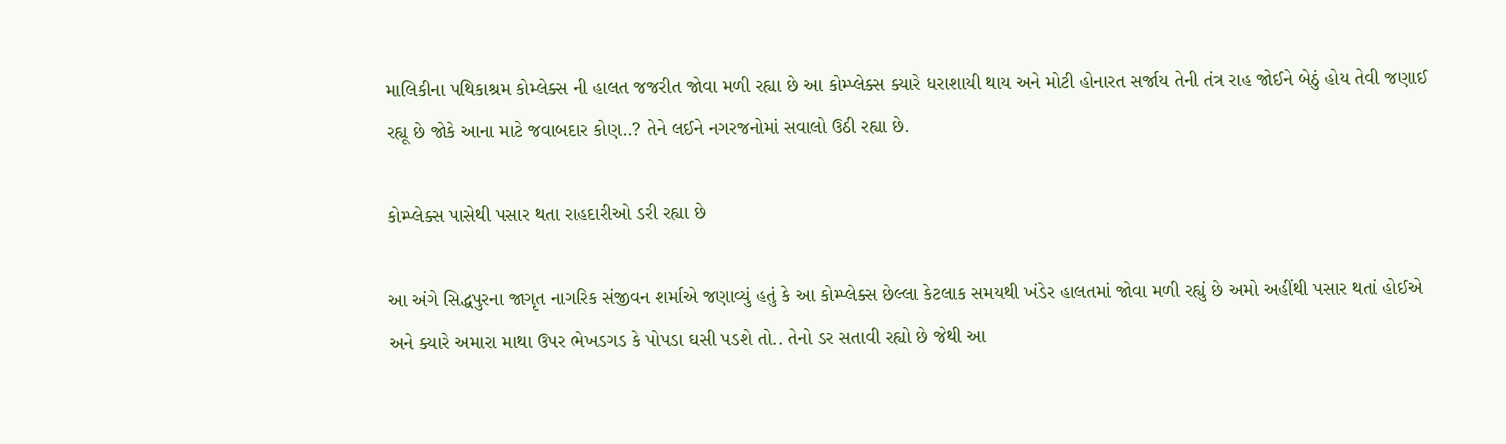માલિકીના પથિકાશ્રમ કોમ્લેક્સ ની હાલત જજરીત જોવા મળી રહ્યા છે આ કોમ્પ્લેક્સ ક્યારે ધરાશાયી થાય અને મોટી હોનારત સર્જાય તેની તંત્ર રાહ જોઈને બેઠું હોય તેવી જણાઈ રહ્યૂ છે જોકે આના માટે જવાબદાર કોણ..? તેને લઈને નગરજનોમાં સવાલો ઉઠી રહ્યા છે.

કોમ્પ્લેક્સ પાસેથી પસાર થતા રાહદારીઓ ડરી રહ્યા છે

આ અંગે સિદ્ધપુરના જાગૃત નાગરિક સંજીવન શર્માએ જણાવ્યું હતું કે આ કોમ્પ્લેક્સ છેલ્લા કેટલાક સમયથી ખંડેર હાલતમાં જોવા મળી રહ્યું છે અમો અહીંથી પસાર થતાં હોઈએ અને ક્યારે અમારા માથા ઉપર ભેખડગડ કે પોપડા ઘસી પડશે તો.. તેનો ડર સતાવી રહ્યો છે જેથી આ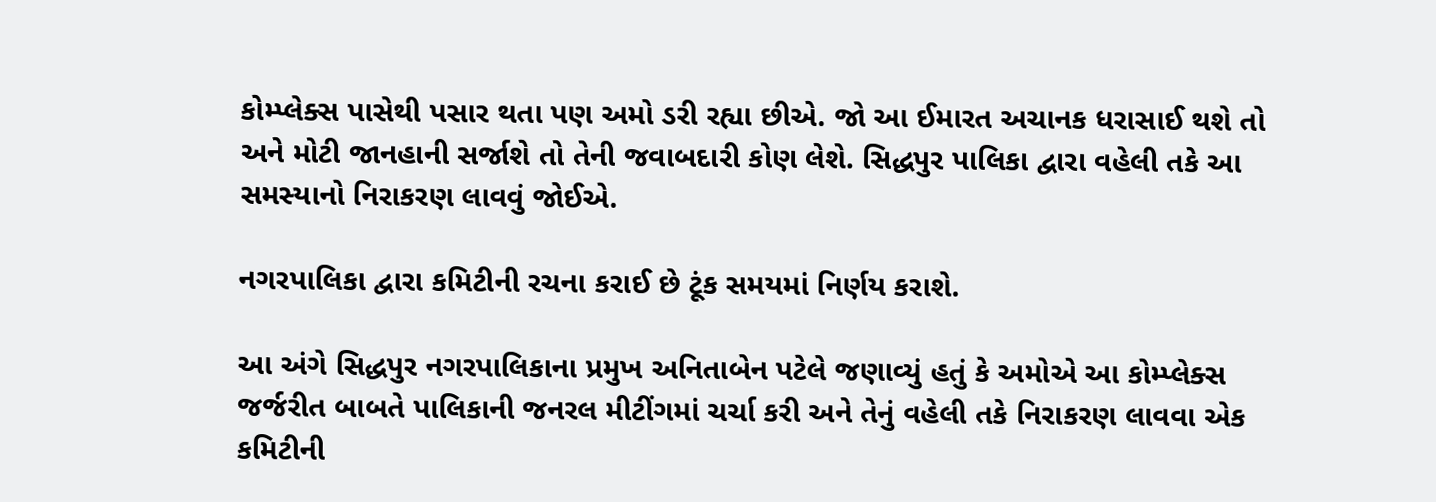કોમ્પ્લેક્સ પાસેથી પસાર થતા પણ અમો ડરી રહ્યા છીએ. જો આ ઈમારત અચાનક ધરાસાઈ થશે તો અને મોટી જાનહાની સર્જાશે તો તેની જવાબદારી કોણ લેશે. સિદ્ધપુર પાલિકા દ્વારા વહેલી તકે આ સમસ્યાનો નિરાકરણ લાવવું જોઈએ.

નગરપાલિકા દ્વારા કમિટીની રચના કરાઈ છે ટૂંક સમયમાં નિર્ણય કરાશે.

આ અંગે સિદ્ધપુર નગરપાલિકાના પ્રમુખ અનિતાબેન પટેલે જણાવ્યું હતું કે અમોએ આ કોમ્પ્લેક્સ જર્જરીત બાબતે પાલિકાની જનરલ મીટીંગમાં ચર્ચા કરી અને તેનું વહેલી તકે નિરાકરણ લાવવા એક કમિટીની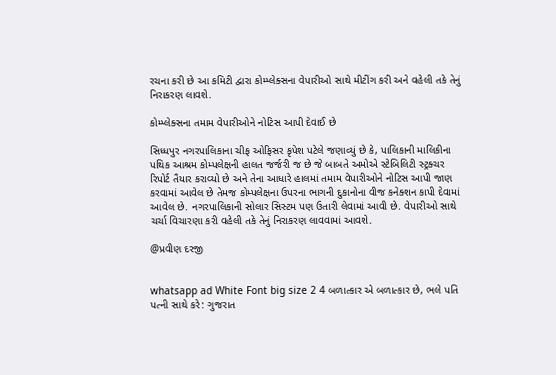રચના કરી છે આ કમિટી દ્વારા કોમ્પ્લેક્સના વેપારીઓ સાથે મીટીંગ કરી અને વહેલી તકે તેનું નિરાકરણ લાવશે.

કોમ્પ્લેક્સના તમામ વેપારીઓને નોટિસ આપી દેવાઈ છે

સિધ્ધપુર નગરપાલિકાના ચીફ ઓફિસર કૃપેશ પટેલે જણાવ્યું છે કે, પાલિકાની માલિકીના પથિક આશ્રમ કોમ્પલેક્ષની હાલત જર્જરી જ છે જે બાબતે અમોએ સ્ટેબિલિટી સ્ટ્રક્ચર રિપોર્ટ તૈયાર કરાવ્યો છે અને તેના આધારે હાલમાં તમામ વેપારીઓને નોટિસ આપી જાણ કરવામાં આવેલ છે તેમજ કોમ્પલેક્ષના ઉપરના ભાગની દુકાનોના વીજ કનેક્શન કાપી દેવામાં આવેલ છે. નગરપાલિકાની સોલાર સિસ્ટમ પણ ઉતારી લેવામાં આવી છે. વેપારીઓ સાથે ચર્ચા વિચારણા કરી વહેલી તકે તેનું નિરાકરણ લાવવામાં આવશે.

@પ્રવીણ દરજી


whatsapp ad White Font big size 2 4 બળાત્કાર એ બળાત્કાર છે, ભલે પતિ પત્ની સાથે કરે: ગુજરાત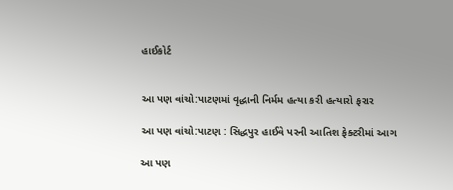હાઈકોર્ટ


આ પણ વાંચો:પાટણમાં વૃદ્ધાની નિર્મમ હત્યા કરી હત્યારો ફરાર

આ પણ વાંચો:પાટણ : સિદ્ધપુર હાઈવે પરની આતિશ ફેક્ટરીમાં આગ

આ પણ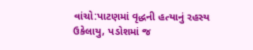વાંચો:પાટણમાં વૃદ્ધની હત્યાનું રહસ્ય ઉકેલાયુ, પડોશમાં જ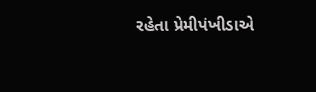રહેતા પ્રેમીપંખીડાએ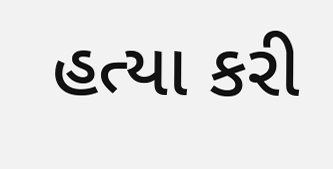હત્યા કરી